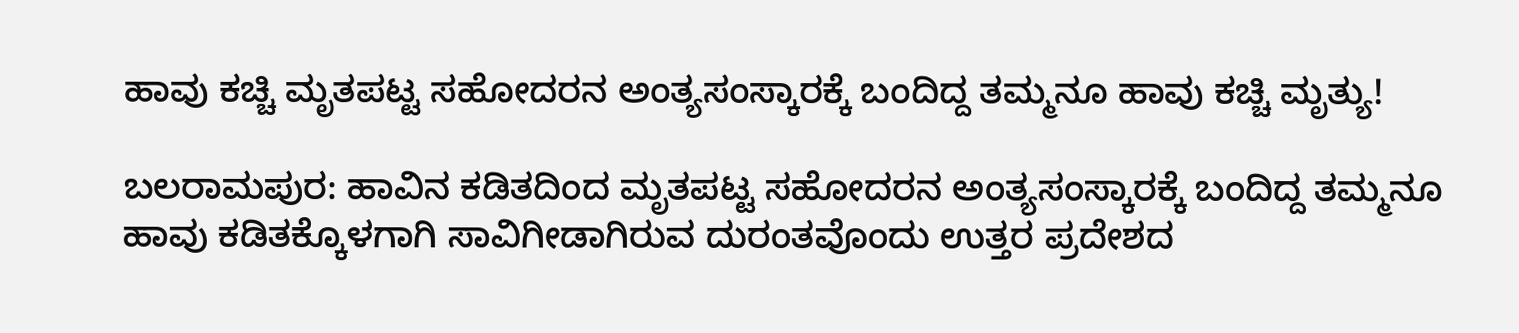ಹಾವು ಕಚ್ಚಿ ಮೃತಪಟ್ಟ ಸಹೋದರನ ಅಂತ್ಯಸಂಸ್ಕಾರಕ್ಕೆ ಬಂದಿದ್ದ ತಮ್ಮನೂ ಹಾವು ಕಚ್ಚಿ ಮೃತ್ಯು!

ಬಲರಾಮಪುರ: ಹಾವಿನ ಕಡಿತದಿಂದ ಮೃತಪಟ್ಟ ಸಹೋದರನ ಅಂತ್ಯಸಂಸ್ಕಾರಕ್ಕೆ ಬಂದಿದ್ದ ತಮ್ಮನೂ ಹಾವು ಕಡಿತಕ್ಕೊಳಗಾಗಿ ಸಾವಿಗೀಡಾಗಿರುವ ದುರಂತವೊಂದು ಉತ್ತರ ಪ್ರದೇಶದ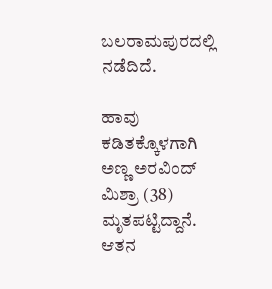ಬಲರಾಮಪುರದಲ್ಲಿ ನಡೆದಿದೆ.

ಹಾವು ಕಡಿತಕ್ಕೊಳಗಾಗಿ ಅಣ್ಣ ಅರವಿಂದ್ ಮಿಶ್ರಾ (38) ಮೃತಪಟ್ಟಿದ್ದಾನೆ. ಆತನ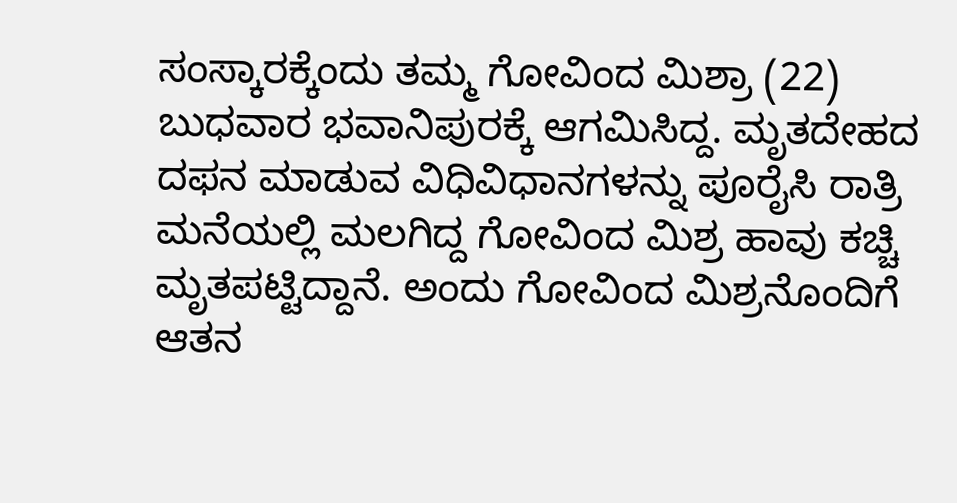ಸಂಸ್ಕಾರಕ್ಕೆಂದು ತಮ್ಮ ಗೋವಿಂದ ಮಿಶ್ರಾ (22) ಬುಧವಾರ ಭವಾನಿಪುರಕ್ಕೆ ಆಗಮಿಸಿದ್ದ. ಮೃತದೇಹದ ದಫನ ಮಾಡುವ ವಿಧಿವಿಧಾನಗಳನ್ನು ಪೂರೈಸಿ ರಾತ್ರಿ ಮನೆಯಲ್ಲಿ ಮಲಗಿದ್ದ ಗೋವಿಂದ ಮಿಶ್ರ ಹಾವು ಕಚ್ಚಿ ಮೃತಪಟ್ಟಿದ್ದಾನೆ. ಅಂದು ಗೋವಿಂದ ಮಿಶ್ರನೊಂದಿಗೆ ಆತನ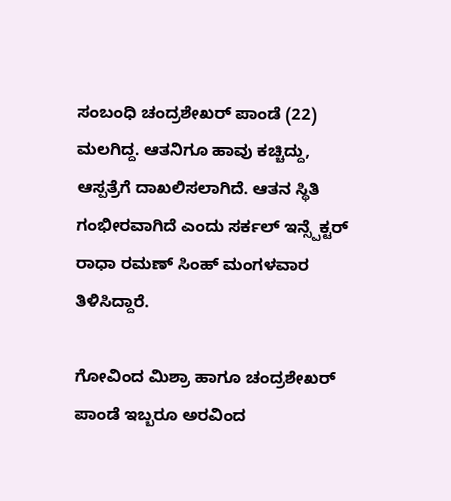ಸಂಬಂಧಿ ಚಂದ್ರಶೇಖರ್ ಪಾಂಡೆ (22) ಮಲಗಿದ್ದ. ಆತನಿಗೂ ಹಾವು ಕಚ್ಚಿದ್ದು, ಆಸ್ಪತ್ರೆಗೆ ದಾಖಲಿಸಲಾಗಿದೆ. ಆತನ ಸ್ಥಿತಿ ಗಂಭೀರವಾಗಿದೆ ಎಂದು ಸರ್ಕಲ್ ಇನ್ಸ್ಪೆಕ್ಟರ್ ರಾಧಾ ರಮಣ್ ಸಿಂಹ್ ಮಂಗಳವಾರ ತಿಳಿಸಿದ್ದಾರೆ.

ಗೋವಿಂದ ಮಿಶ್ರಾ ಹಾಗೂ ಚಂದ್ರಶೇಖರ್ ಪಾಂಡೆ ಇಬ್ಬರೂ ಅರವಿಂದ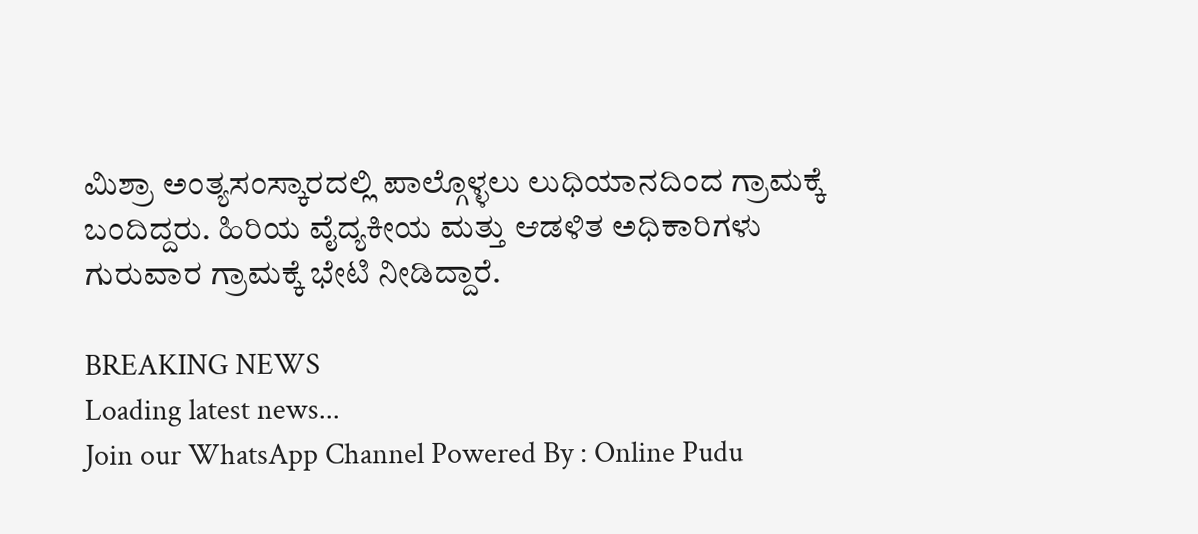ಮಿಶ್ರಾ ಅಂತ್ಯಸಂಸ್ಕಾರದಲ್ಲಿ ಪಾಲ್ಗೊಳ್ಳಲು ಲುಧಿಯಾನದಿಂದ ಗ್ರಾಮಕ್ಕೆ ಬಂದಿದ್ದರು. ಹಿರಿಯ ವೈದ್ಯಕೀಯ ಮತ್ತು ಆಡಳಿತ ಅಧಿಕಾರಿಗಳು ಗುರುವಾರ ಗ್ರಾಮಕ್ಕೆ ಭೇಟಿ ನೀಡಿದ್ದಾರೆ.

BREAKING NEWS
Loading latest news...
Join our WhatsApp Channel Powered By : Online Pudu